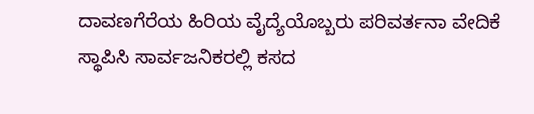ದಾವಣಗೆರೆಯ ಹಿರಿಯ ವೈದ್ಯೆಯೊಬ್ಬರು ಪರಿವರ್ತನಾ ವೇದಿಕೆ ಸ್ಥಾಪಿಸಿ ಸಾರ್ವಜನಿಕರಲ್ಲಿ ಕಸದ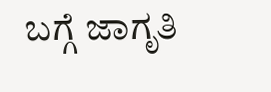ಬಗ್ಗೆ ಜಾಗೃತಿ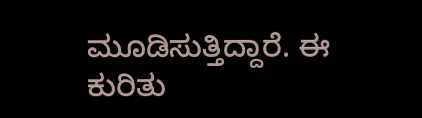ಮೂಡಿಸುತ್ತಿದ್ದಾರೆ. ಈ ಕುರಿತು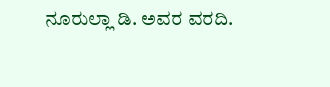ನೂರುಲ್ಲಾ ಡಿ. ಅವರ ವರದಿ.